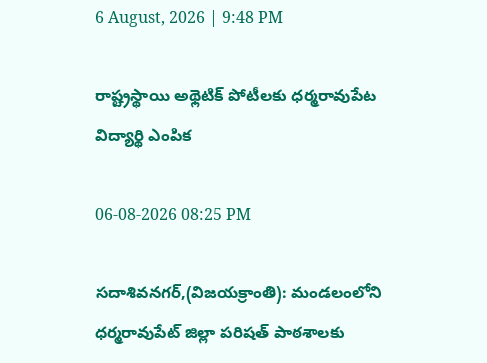6 August, 2026 | 9:48 PM

రాష్ట్రస్థాయి అథ్లెటిక్ పోటీలకు ధర్మరావుపేట విద్యార్థి ఎంపిక

06-08-2026 08:25 PM

సదాశివనగర్,(విజయక్రాంతి): మండలంలోని ధర్మరావుపేట్ జిల్లా పరిషత్ పాఠశాలకు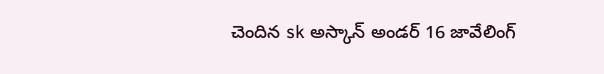చెందిన sk అస్కాన్ అండర్ 16 జావేలింగ్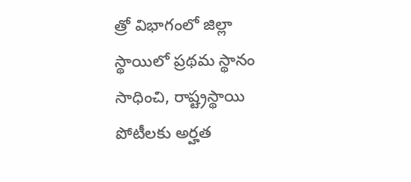త్రో విభాగంలో జిల్లా స్థాయిలో ప్రథమ స్థానం సాధించి, రాష్ట్రస్థాయి  పోటీలకు అర్హత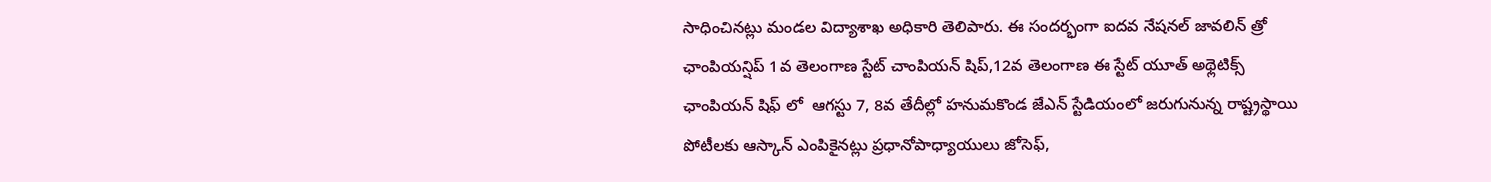సాధించినట్లు మండల విద్యాశాఖ అధికారి తెలిపారు. ఈ సందర్భంగా ఐదవ నేషనల్ జావలిన్ త్రో ఛాంపియన్షిప్ 1వ తెలంగాణ స్టేట్ చాంపియన్ షిప్,12వ తెలంగాణ ఈ స్టేట్ యూత్ అథ్లెటిక్స్ ఛాంపియన్ షిఫ్ లో  ఆగస్టు 7, 8వ తేదీల్లో హనుమకొండ జేఎన్ స్టేడియంలో జరుగునున్న రాష్ట్రస్థాయి పోటీలకు ఆస్కాన్ ఎంపికైనట్లు ప్రధానోపాధ్యాయులు జోసెఫ్,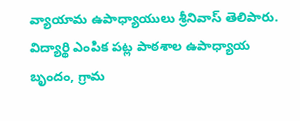వ్యాయామ ఉపాధ్యాయులు శ్రీనివాస్ తెలిపారు. విద్యార్థి ఎంపిక పట్ల పాఠశాల ఉపాధ్యాయ బృందం, గ్రామ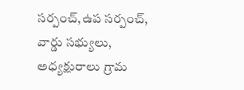సర్పంచ్,ఉప సర్పంచ్, వార్డు సభ్యులు, అధ్యక్షురాలు గ్రామ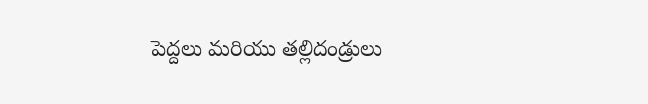పెద్దలు మరియు తల్లిదండ్రులు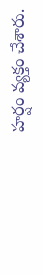హర్షం వ్యక్తం చేశారు.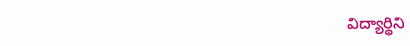విద్యార్థిని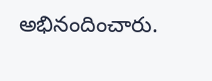అభినందించారు.